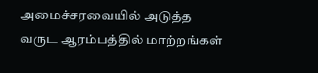அமைச்சரவையில் அடுத்த வருட ஆரம்பத்தில் மாற்றங்கள்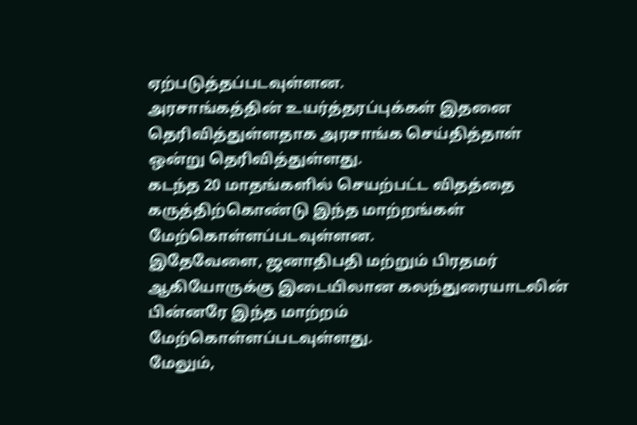ஏற்படுத்தப்படவுள்ளன.
அரசாங்கத்தின் உயர்த்தரப்புக்கள் இதனை தெரிவித்துள்ளதாக அரசாங்க செய்தித்தாள் ஒன்று தெரிவித்துள்ளது.
கடந்த 20 மாதங்களில் செயற்பட்ட விதத்தை கருத்திற்கொண்டு இந்த மாற்றங்கள் மேற்கொள்ளப்படவுள்ளன.
இதேவேளை, ஜனாதிபதி மற்றும் பிரதமர் ஆகியோருக்கு இடையிலான கலந்துரையாடலின் பின்னரே இந்த மாற்றம் மேற்கொள்ளப்படவுள்ளது.
மேலும்,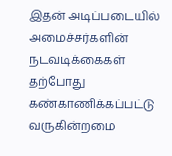இதன் அடிப்படையில் அமைச்சர்களின் நடவடிக்கைகள் தற்போது கண்காணிக்கப்பட்டு வருகின்றமை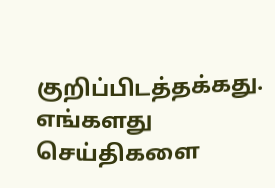குறிப்பிடத்தக்கது.
எங்களது செய்திகளை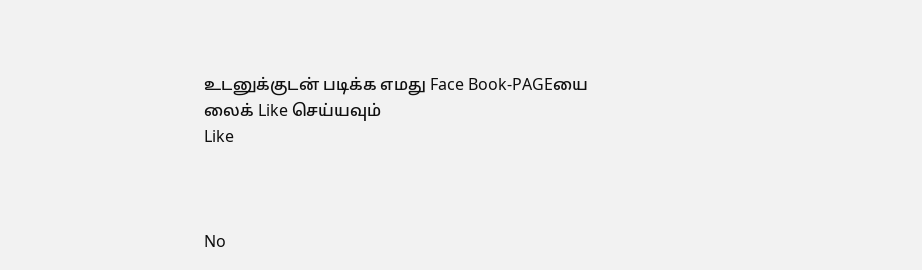உடனுக்குடன் படிக்க எமது Face Book-PAGEயை லைக் Like செய்யவும்
Like



No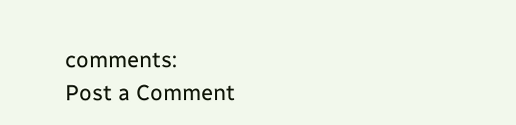comments:
Post a Comment